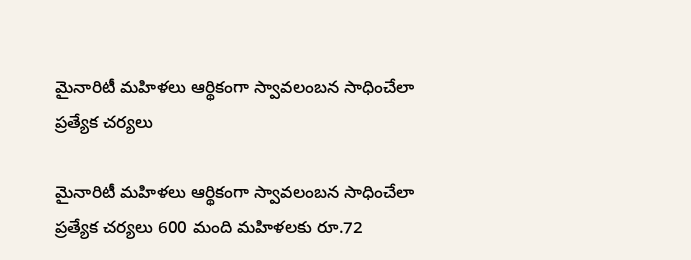మైనారిటీ మహిళలు ఆర్థికంగా స్వావలంబన సాధించేలా ప్రత్యేక చర్యలు

మైనారిటీ మహిళలు ఆర్థికంగా స్వావలంబన సాధించేలా ప్రత్యేక చర్యలు 600 మంది మహిళలకు రూ.72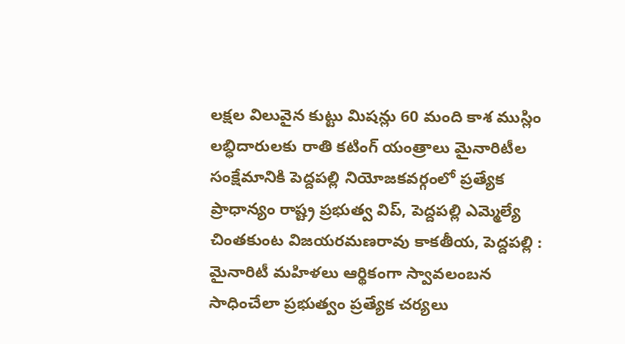లక్షల విలువైన కుట్టు మిషన్లు 60 మంది కాశ ముస్లిం లబ్ధిదారులకు రాతి కటింగ్‌ యంత్రాలు మైనారిటీల సంక్షేమానికి పెద్దపల్లి నియోజకవర్గంలో ప్రత్యేక ప్రాధాన్యం రాష్ట్ర ప్రభుత్వ విప్‌, పెద్దపల్లి ఎమ్మెల్యే చింతకుంట విజయరమణరావు కాకతీయ, పెద్దపల్లి : మైనారిటీ మహిళలు ఆర్థికంగా స్వావలంబన సాధించేలా ప్రభుత్వం ప్రత్యేక చర్యలు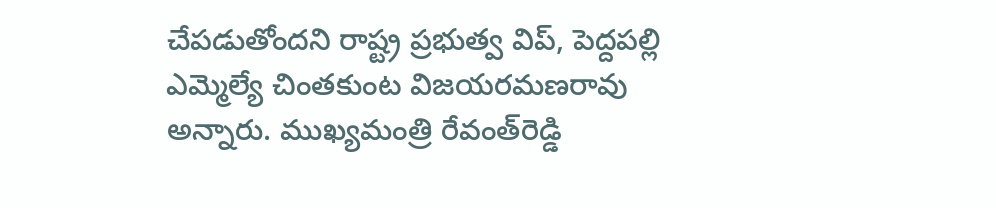చేపడుతోందని రాష్ట్ర ప్రభుత్వ విప్‌, పెద్దపల్లి ఎమ్మెల్యే చింతకుంట విజయరమణరావు అన్నారు. ముఖ్యమంత్రి రేవంత్‌రెడ్డి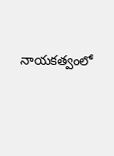నాయకత్వంలో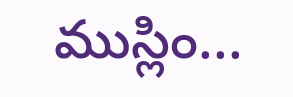ముస్లిం...